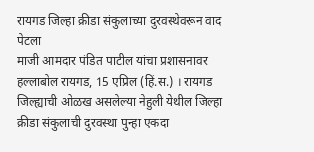रायगड जिल्हा क्रीडा संकुलाच्या दुरवस्थेवरून वाद पेटला
माजी आमदार पंडित पाटील यांचा प्रशासनावर हल्लाबोल रायगड, 15 एप्रिल (हिं.स.) । रायगड जिल्ह्याची ओळख असलेल्या नेहुली येथील जिल्हा क्रीडा संकुलाची दुरवस्था पुन्हा एकदा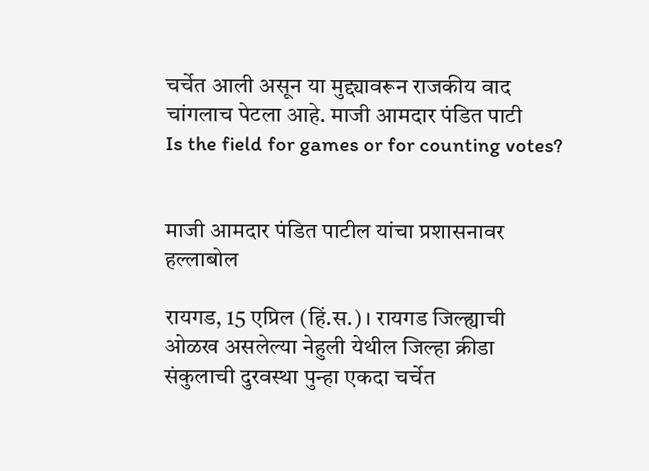चर्चेत आली असून या मुद्द्यावरून राजकीय वाद चांगलाच पेटला आहे. माजी आमदार पंडित पाटी
Is the field for games or for counting votes?


माजी आमदार पंडित पाटील यांचा प्रशासनावर हल्लाबोल

रायगड, 15 एप्रिल (हिं.स.) । रायगड जिल्ह्याची ओळख असलेल्या नेहुली येथील जिल्हा क्रीडा संकुलाची दुरवस्था पुन्हा एकदा चर्चेत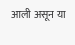आली असून या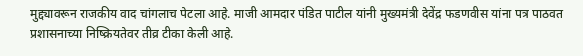मुद्द्यावरून राजकीय वाद चांगलाच पेटला आहे. माजी आमदार पंडित पाटील यांनी मुख्यमंत्री देवेंद्र फडणवीस यांना पत्र पाठवत प्रशासनाच्या निष्क्रियतेवर तीव्र टीका केली आहे.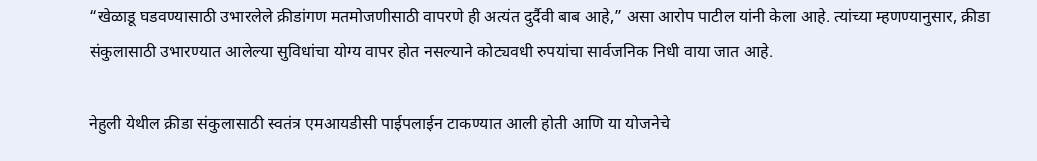“खेळाडू घडवण्यासाठी उभारलेले क्रीडांगण मतमोजणीसाठी वापरणे ही अत्यंत दुर्दैवी बाब आहे,” असा आरोप पाटील यांनी केला आहे. त्यांच्या म्हणण्यानुसार, क्रीडा संकुलासाठी उभारण्यात आलेल्या सुविधांचा योग्य वापर होत नसल्याने कोट्यवधी रुपयांचा सार्वजनिक निधी वाया जात आहे.

नेहुली येथील क्रीडा संकुलासाठी स्वतंत्र एमआयडीसी पाईपलाईन टाकण्यात आली होती आणि या योजनेचे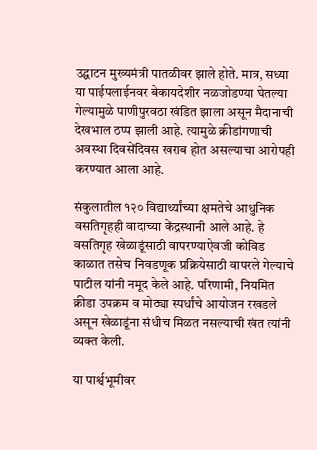उद्घाटन मुख्यमंत्री पातळीवर झाले होते. मात्र, सध्या या पाईपलाईनवर बेकायदेशीर नळजोडण्या घेतल्या गेल्यामुळे पाणीपुरवठा खंडित झाला असून मैदानाची देखभाल ठप्प झाली आहे. त्यामुळे क्रीडांगणाची अवस्था दिवसेंदिवस खराब होत असल्याचा आरोपही करण्यात आला आहे.

संकुलातील १२० विद्यार्थ्यांच्या क्षमतेचे आधुनिक वसतिगृहही वादाच्या केंद्रस्थानी आले आहे. हे वसतिगृह खेळाडूंसाठी वापरण्याऐवजी कोविड काळात तसेच निवडणूक प्रक्रियेसाठी वापरले गेल्याचे पाटील यांनी नमूद केले आहे. परिणामी, नियमित क्रीडा उपक्रम व मोठ्या स्पर्धांचे आयोजन रखडले असून खेळाडूंना संधीच मिळत नसल्याची खंत त्यांनी व्यक्त केली.

या पार्श्वभूमीवर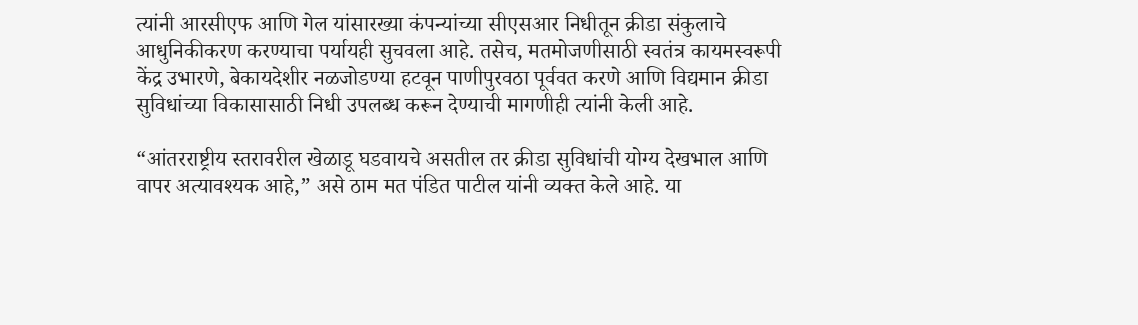त्यांनी आरसीएफ आणि गेल यांसारख्या कंपन्यांच्या सीएसआर निधीतून क्रीडा संकुलाचे आधुनिकीकरण करण्याचा पर्यायही सुचवला आहे. तसेच, मतमोजणीसाठी स्वतंत्र कायमस्वरूपी केंद्र उभारणे, बेकायदेशीर नळजोडण्या हटवून पाणीपुरवठा पूर्ववत करणे आणि विद्यमान क्रीडा सुविधांच्या विकासासाठी निधी उपलब्ध करून देण्याची मागणीही त्यांनी केली आहे.

“आंतरराष्ट्रीय स्तरावरील खेळाडू घडवायचे असतील तर क्रीडा सुविधांची योग्य देखभाल आणि वापर अत्यावश्यक आहे,” असे ठाम मत पंडित पाटील यांनी व्यक्त केले आहे. या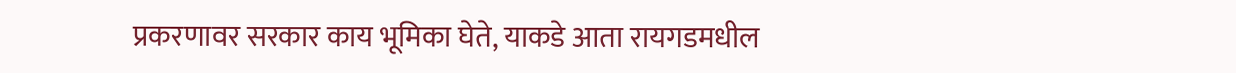प्रकरणावर सरकार काय भूमिका घेते, याकडे आता रायगडमधील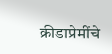क्रीडाप्रेमींचे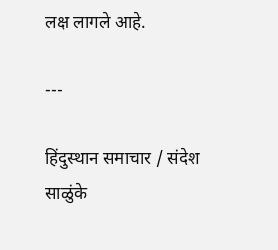लक्ष लागले आहे.

---

हिंदुस्थान समाचार / संदेश साळुंके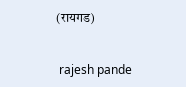(रायगड)


 rajesh pande